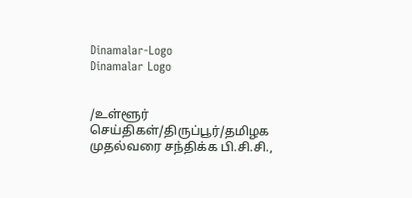Dinamalar-Logo
Dinamalar Logo


/உள்ளூர் செய்திகள்/திருப்பூர்/தமிழக முதல்வரை சந்திக்க பி.சி.சி.,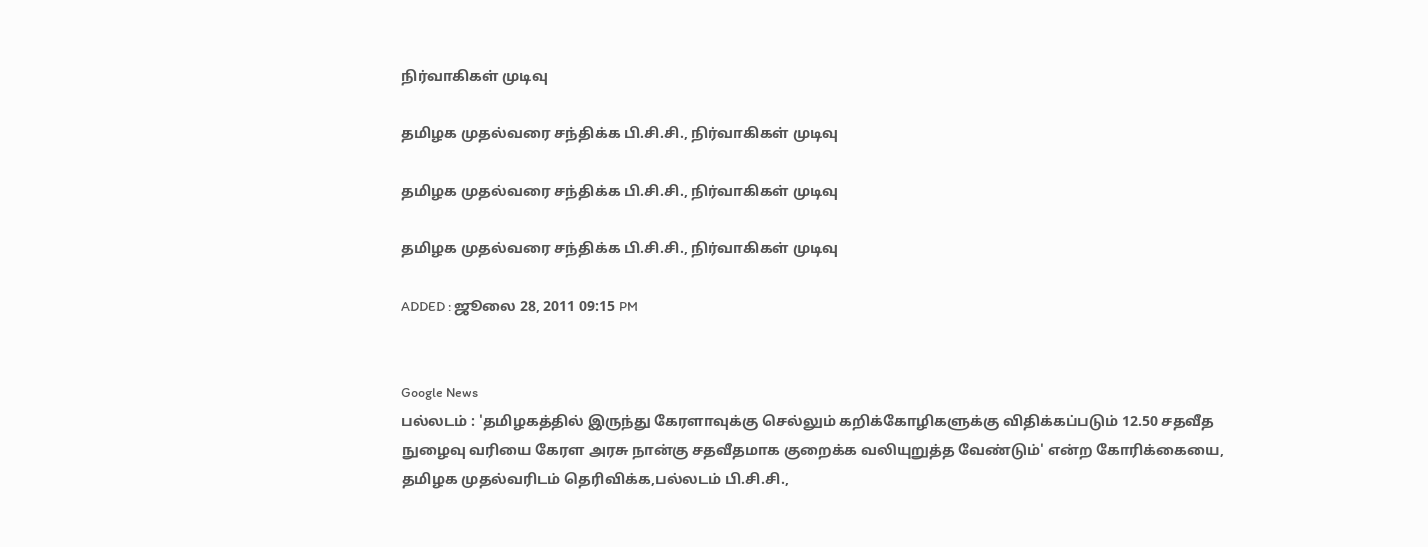நிர்வாகிகள் முடிவு

தமிழக முதல்வரை சந்திக்க பி.சி.சி., நிர்வாகிகள் முடிவு

தமிழக முதல்வரை சந்திக்க பி.சி.சி., நிர்வாகிகள் முடிவு

தமிழக முதல்வரை சந்திக்க பி.சி.சி., நிர்வாகிகள் முடிவு

ADDED : ஜூலை 28, 2011 09:15 PM


Google News
பல்லடம் : 'தமிழகத்தில் இருந்து கேரளாவுக்கு செல்லும் கறிக்கோழிகளுக்கு விதிக்கப்படும் 12.50 சதவீத நுழைவு வரியை கேரள அரசு நான்கு சதவீதமாக குறைக்க வலியுறுத்த வேண்டும்' என்ற கோரிக்கையை, தமிழக முதல்வரிடம் தெரிவிக்க,பல்லடம் பி.சி.சி.,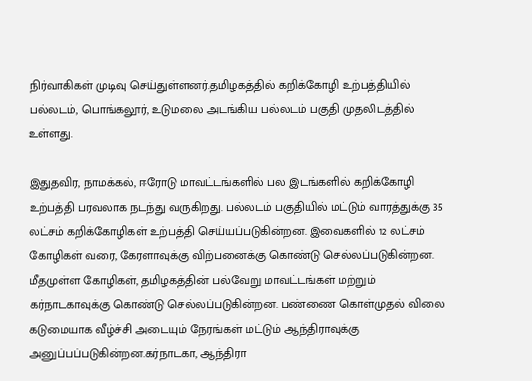நிர்வாகிகள் முடிவு செய்துள்ளனர்.தமிழகத்தில் கறிக்கோழி உற்பத்தியில் பல்லடம், பொங்கலூர், உடுமலை அடங்கிய பல்லடம் பகுதி முதலிடத்தில் உள்ளது.

இதுதவிர, நாமக்கல், ஈரோடு மாவட்டங்களில் பல இடங்களில் கறிக்கோழி உற்பத்தி பரவலாக நடந்து வருகிறது. பல்லடம் பகுதியில் மட்டும் வாரத்துக்கு 35 லட்சம் கறிக்கோழிகள் உற்பத்தி செய்யப்படுகின்றன. இவைகளில் 12 லட்சம் கோழிகள் வரை, கேரளாவுக்கு விற்பனைக்கு கொண்டு செல்லப்படுகின்றன. மீதமுள்ள கோழிகள், தமிழகத்தின் பல்வேறு மாவட்டங்கள் மற்றும் கர்நாடகாவுக்கு கொண்டு செல்லப்படுகின்றன. பண்ணை கொள்முதல் விலை கடுமையாக வீழ்ச்சி அடையும் நேரங்கள் மட்டும் ஆந்திராவுக்கு அனுப்பப்படுகின்றன.கர்நாடகா, ஆந்திரா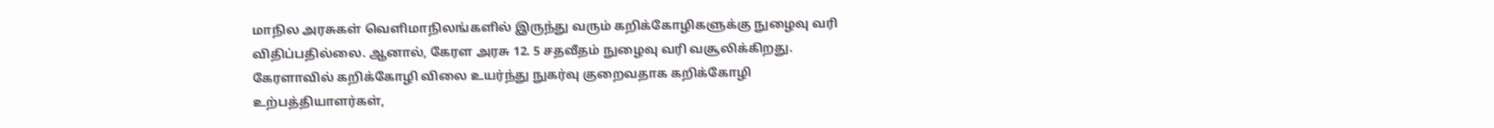மாநில அரசுகள் வெளிமாநிலங்களில் இருந்து வரும் கறிக்கோழிகளுக்கு நுழைவு வரி விதிப்பதில்லை. ஆனால், கேரள அரசு 12. 5 சதவீதம் நுழைவு வரி வசூலிக்கிறது. கேரளாவில் கறிக்கோழி விலை உயர்ந்து நுகர்வு குறைவதாக கறிக்கோழி உற்பத்தியாளர்கள்,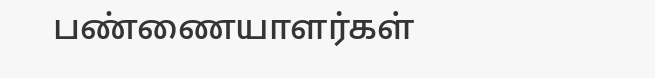பண்ணையாளர்கள்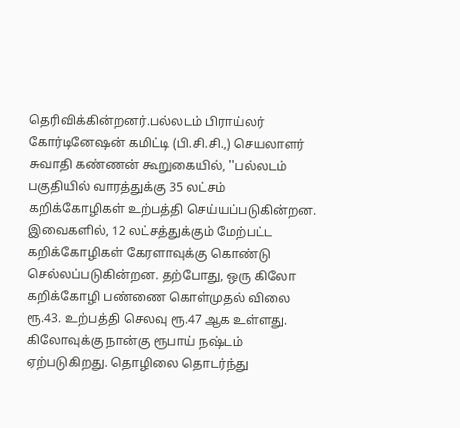தெரிவிக்கின்றனர்.பல்லடம் பிராய்லர் கோர்டினேஷன் கமிட்டி (பி.சி.சி.,) செயலாளர் சுவாதி கண்ணன் கூறுகையில், ''பல்லடம் பகுதியில் வாரத்துக்கு 35 லட்சம் கறிக்கோழிகள் உற்பத்தி செய்யப்படுகின்றன. இவைகளில், 12 லட்சத்துக்கும் மேற்பட்ட கறிக்கோழிகள் கேரளாவுக்கு கொண்டு செல்லப்படுகின்றன. தற்போது, ஒரு கிலோ கறிக்கோழி பண்ணை கொள்முதல் விலை ரூ.43. உற்பத்தி செலவு ரூ.47 ஆக உள்ளது. கிலோவுக்கு நான்கு ரூபாய் நஷ்டம் ஏற்படுகிறது. தொழிலை தொடர்ந்து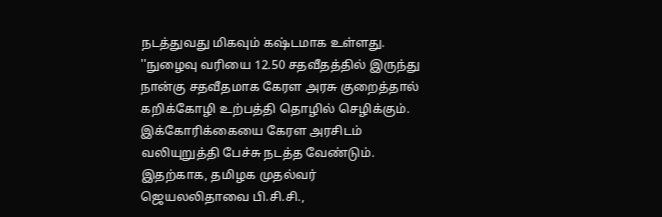நடத்துவது மிகவும் கஷ்டமாக உள்ளது. ''நுழைவு வரியை 12.50 சதவீதத்தில் இருந்து நான்கு சதவீதமாக கேரள அரசு குறைத்தால் கறிக்கோழி உற்பத்தி தொழில் செழிக்கும். இக்கோரிக்கையை கேரள அரசிடம் வலியுறுத்தி பேச்சு நடத்த வேண்டும். இதற்காக, தமிழக முதல்வர் ஜெயலலிதாவை பி.சி.சி.,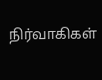நிர்வாகிகள்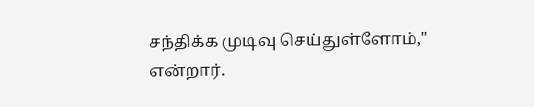சந்திக்க முடிவு செய்துள்ளோம்,'' என்றார்.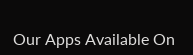Our Apps Available On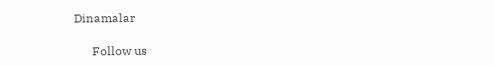Dinamalar

      Follow us